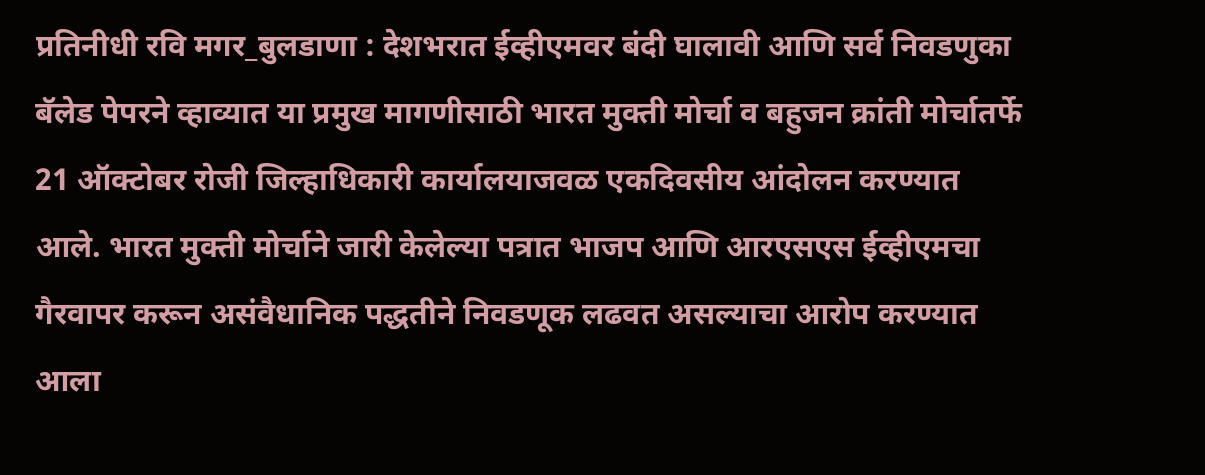प्रतिनीधी रवि मगर_बुलडाणा : देशभरात ईव्हीएमवर बंदी घालावी आणि सर्व निवडणुका बॅलेड पेपरने व्हाव्यात या प्रमुख मागणीसाठी भारत मुक्ती मोर्चा व बहुजन क्रांती मोर्चातर्फे 21 ऑक्टोबर रोजी जिल्हाधिकारी कार्यालयाजवळ एकदिवसीय आंदोलन करण्यात आले. भारत मुक्ती मोर्चाने जारी केलेल्या पत्रात भाजप आणि आरएसएस ईव्हीएमचा गैरवापर करून असंवैधानिक पद्धतीने निवडणूक लढवत असल्याचा आरोप करण्यात आला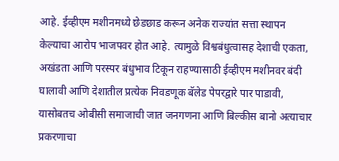आहे. ईव्हीएम मशीनमध्ये छेडछाड करून अनेक राज्यांत सत्ता स्थापन केल्याचा आरोप भाजपवर होत आहे. त्यामुळे विश्वबंधुत्वासह देशाची एकता, अखंडता आणि परस्पर बंधुभाव टिकून राहण्यासाठी ईव्हीएम मशीनवर बंदी घालावी आणि देशातील प्रत्येक निवडणूक बॅलेड पेपरद्वारे पार पाडावी, यासोबतच ओबीसी समाजाची जात जनगणना आणि बिल्कीस बानो अत्याचार प्रकरणाचा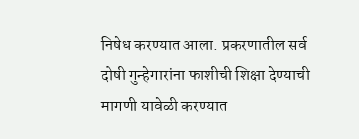निषेध करण्यात आला. प्रकरणातील सर्व दोषी गुन्हेगारांना फाशीची शिक्षा देण्याची मागणी यावेळी करण्यात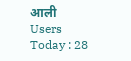आली
Users Today : 28